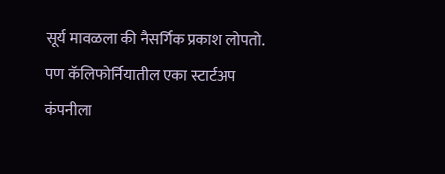सूर्य मावळला की नैसर्गिक प्रकाश लोपतो. पण कॅलिफोर्नियातील एका स्टार्टअप कंपनीला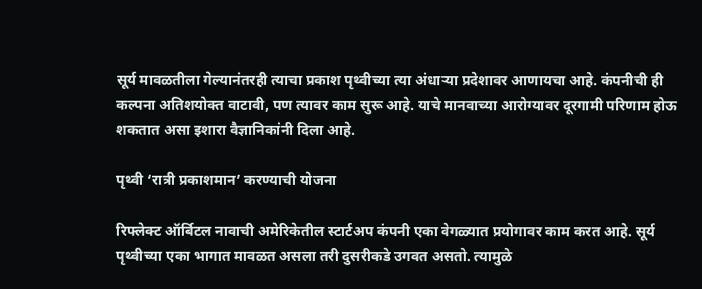सूर्य मावळतीला गेल्यानंतरही त्याचा प्रकाश पृथ्वीच्या त्या अंधाऱ्या प्रदेशावर आणायचा आहे. कंपनीची ही कल्पना अतिशयोक्त वाटावी, पण त्यावर काम सुरू आहे. याचे मानवाच्या आरोग्यावर दूरगामी परिणाम होऊ शकतात असा इशारा वैज्ञानिकांनी दिला आहे.

पृथ्वी ‘रात्री प्रकाशमान’ करण्याची योजना

रिफ्लेक्ट ऑर्बिटल नावाची अमेरिकेतील स्टार्टअप कंपनी एका वेगळ्यात प्रयोगावर काम करत आहे. सूर्य पृथ्वीच्या एका भागात मावळत असला तरी दुसरीकडे उगवत असतो. त्यामुळे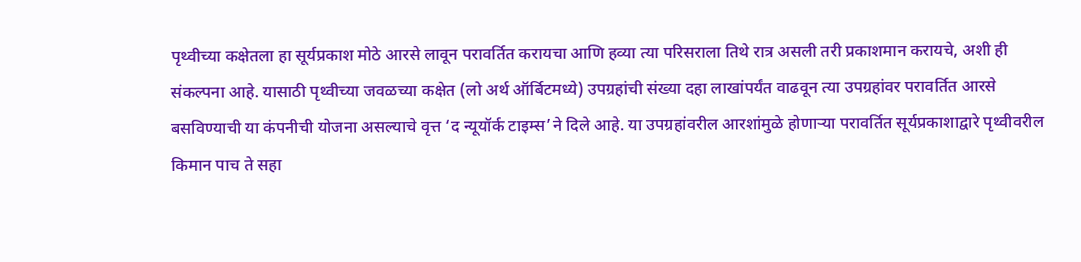पृथ्वीच्या कक्षेतला हा सूर्यप्रकाश मोठे आरसे लावून परावर्तित करायचा आणि हव्या त्या परिसराला तिथे रात्र असली तरी प्रकाशमान करायचे, अशी ही संकल्पना आहे. यासाठी पृथ्वीच्या जवळच्या कक्षेत (लो अर्थ ऑर्बिटमध्ये) उपग्रहांची संख्या दहा लाखांपर्यंत वाढवून त्या उपग्रहांवर परावर्तित आरसे बसविण्याची या कंपनीची योजना असल्याचे वृत्त ‘द न्यूयॉर्क टाइम्स’ने दिले आहे. या उपग्रहांवरील आरशांमुळे होणाऱ्या परावर्तित सूर्यप्रकाशाद्वारे पृथ्वीवरील किमान पाच ते सहा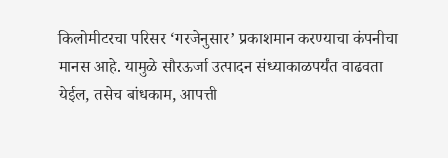किलोमीटरचा परिसर ‘गरजेनुसार’ प्रकाशमान करण्याचा कंपनीचा मानस आहे. यामुळे सौरऊर्जा उत्पादन संध्याकाळपर्यंत वाढवता येईल, तसेच बांधकाम, आपत्ती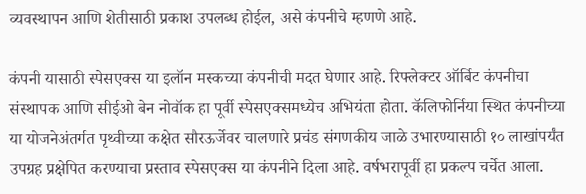व्यवस्थापन आणि शेतीसाठी प्रकाश उपलब्ध होईल, असे कंपनीचे म्हणणे आहे.

कंपनी यासाठी स्पेसएक्स या इलॉन मस्कच्या कंपनीची मदत घेणार आहे. रिफ्लेक्टर ऑर्बिट कंपनीचा संस्थापक आणि सीईओ बेन नोवॉक हा पूर्वी स्पेसएक्समध्येच अभियंता होता. कॅलिफोर्निया स्थित कंपनीच्या या योजनेअंतर्गत पृथ्वीच्या कक्षेत सौरऊर्जेवर चालणारे प्रचंड संगणकीय जाळे उभारण्यासाठी १० लाखांपर्यंत उपग्रह प्रक्षेपित करण्याचा प्रस्ताव स्पेसएक्स या कंपनीने दिला आहे. वर्षभरापूर्वी हा प्रकल्प चर्चेत आला.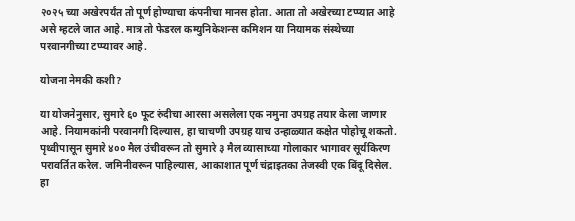२०२५ च्या अखेरपर्यंत तो पूर्ण होण्याचा कंपनीचा मानस होता. आता तो अखेरच्या टप्प्यात आहे असे म्हटले जात आहे. मात्र तो फेडरल कम्युनिकेशन्स कमिशन या नियामक संस्थेच्या परवानगीच्या टप्प्यावर आहे.

योजना नेमकी कशी?

या योजनेनुसार, सुमारे ६० फूट रुंदीचा आरसा असलेला एक नमुना उपग्रह तयार केला जाणार आहे. नियामकांनी परवानगी दिल्यास, हा चाचणी उपग्रह याच उन्हाळ्यात कक्षेत पोहोचू शकतो. पृथ्वीपासून सुमारे ४०० मैल उंचीवरून तो सुमारे ३ मैल व्यासाच्या गोलाकार भागावर सूर्यकिरण परावर्तित करेल. जमिनीवरून पाहिल्यास, आकाशात पूर्ण चंद्राइतका तेजस्वी एक बिंदू दिसेल. हा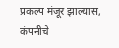प्रकल्प मंजूर झाल्यास, कंपनीचे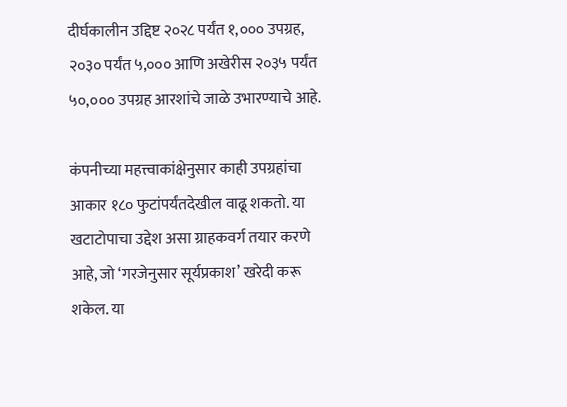दीर्घकालीन उद्दिष्ट २०२८ पर्यंत १,००० उपग्रह, २०३० पर्यंत ५,००० आणि अखेरीस २०३५ पर्यंत ५०,००० उपग्रह आरशांचे जाळे उभारण्याचे आहे.

कंपनीच्या महत्त्वाकांक्षेनुसार काही उपग्रहांचा आकार १८० फुटांपर्यंतदेखील वाढू शकतो. या खटाटोपाचा उद्देश असा ग्राहकवर्ग तयार करणे आहे, जो ‘गरजेनुसार सूर्यप्रकाश’ खरेदी करू शकेल. या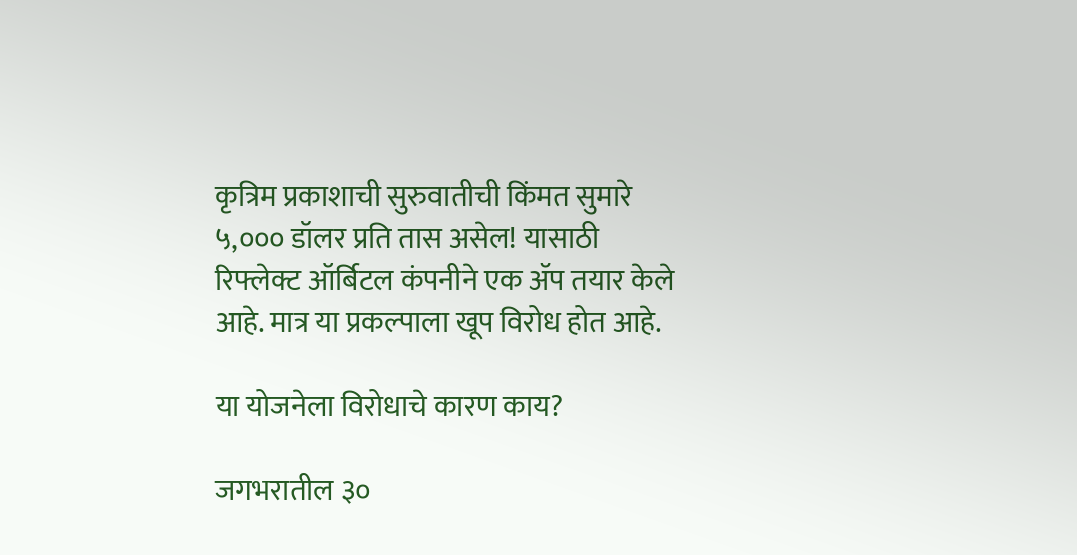कृत्रिम प्रकाशाची सुरुवातीची किंमत सुमारे ५,००० डॉलर प्रति तास असेल! यासाठी रिफ्लेक्ट ऑर्बिटल कंपनीने एक ॲप तयार केले आहे. मात्र या प्रकल्पाला खूप विरोध होत आहे.

या योजनेला विरोधाचे कारण काय?

जगभरातील ३०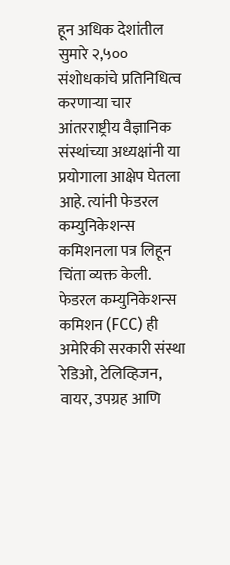हून अधिक देशांतील सुमारे २,५०० संशोधकांचे प्रतिनिधित्व करणाऱ्या चार आंतरराष्ट्रीय वैज्ञानिक संस्थांच्या अध्यक्षांनी या प्रयोगाला आक्षेप घेतला आहे. त्यांनी फेडरल कम्युनिकेशन्स कमिशनला पत्र लिहून चिंता व्यक्त केली. फेडरल कम्युनिकेशन्स कमिशन (FCC) ही अमेरिकी सरकारी संस्था रेडिओ, टेलिव्हिजन, वायर, उपग्रह आणि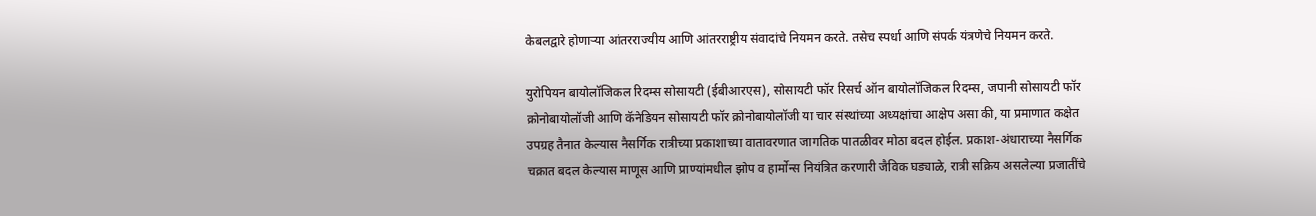केबलद्वारे होणाऱ्या आंतरराज्यीय आणि आंतरराष्ट्रीय संवादांचे नियमन करते. तसेच स्पर्धा आणि संपर्क यंत्रणेचे नियमन करते.

युरोपियन बायोलॉजिकल रिदम्स सोसायटी (ईबीआरएस), सोसायटी फॉर रिसर्च ऑन बायोलॉजिकल रिदम्स, जपानी सोसायटी फॉर क्रोनोबायोलॉजी आणि कॅनेडियन सोसायटी फॉर क्रोनोबायोलॉजी या चार संस्थांच्या अध्यक्षांचा आक्षेप असा की, या प्रमाणात कक्षेत उपग्रह तैनात केल्यास नैसर्गिक रात्रीच्या प्रकाशाच्या वातावरणात जागतिक पातळीवर मोठा बदल होईल. प्रकाश-अंधाराच्या नैसर्गिक चक्रात बदल केल्यास माणूस आणि प्राण्यांमधील झोप व हार्मोन्स नियंत्रित करणारी जैविक घड्याळे, रात्री सक्रिय असलेल्या प्रजातींचे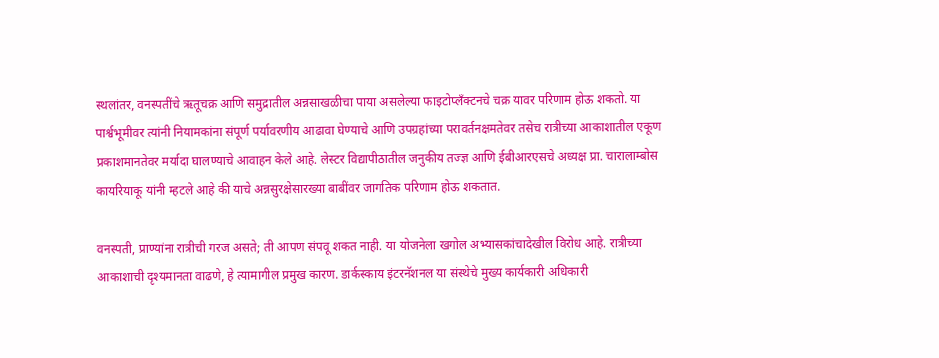स्थलांतर, वनस्पतींचे ऋतूचक्र आणि समुद्रातील अन्नसाखळीचा पाया असलेल्या फाइटोप्लँक्टनचे चक्र यावर परिणाम होऊ शकतो. या पार्श्वभूमीवर त्यांनी नियामकांना संपूर्ण पर्यावरणीय आढावा घेण्याचे आणि उपग्रहांच्या परावर्तनक्षमतेवर तसेच रात्रीच्या आकाशातील एकूण प्रकाशमानतेवर मर्यादा घालण्याचे आवाहन केले आहे. लेस्टर विद्यापीठातील जनुकीय तज्ज्ञ आणि ईबीआरएसचे अध्यक्ष प्रा. चारालाम्बोस कायरियाकू यांनी म्हटले आहे की याचे अन्नसुरक्षेसारख्या बाबींवर जागतिक परिणाम होऊ शकतात.

वनस्पती, प्राण्यांना रात्रीची गरज असते; ती आपण संपवू शकत नाही. या योजनेला खगोल अभ्यासकांचादेखील विरोध आहे. रात्रीच्या आकाशाची दृश्यमानता वाढणे, हे त्यामागील प्रमुख कारण. डार्कस्काय इंटरनॅशनल या संस्थेचे मुख्य कार्यकारी अधिकारी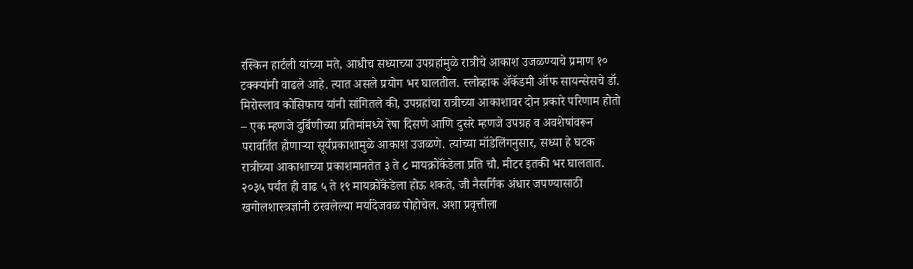रस्किन हार्टली यांच्या मते, आधीच सध्याच्या उपग्रहांमुळे रात्रीचे आकाश उजळण्याचे प्रमाण १० टक्क्यांनी वाढले आहे. त्यात असले प्रयोग भर घालतील. स्लोव्हाक ॲकॅडमी ऑफ सायन्सेसचे डॉ. मिरोस्लाव कोसिफाय यांनी सांगितले की, उपग्रहांचा रात्रीच्या आकाशावर दोन प्रकारे परिणाम होतो – एक म्हणजे दुर्बिणीच्या प्रतिमांमध्ये रेषा दिसणे आणि दुसरे म्हणजे उपग्रह व अवशेषांवरून परावर्तित होणाऱ्या सूर्यप्रकाशामुळे आकाश उजळणे. त्यांच्या मॉडेलिंगनुसार, सध्या हे घटक रात्रीच्या आकाशाच्या प्रकाशमानतेत ३ ते ८ मायक्रोकॅंडेला प्रति चौ. मीटर इतकी भर घालतात. २०३५ पर्यंत ही वाढ ५ ते १९ मायक्रोकॅंडेला होऊ शकते, जी नैसर्गिक अंधार जपण्यासाठी खगोलशास्त्रज्ञांनी ठरवलेल्या मर्यादेजवळ पोहोचेल. अशा प्रवृत्तीला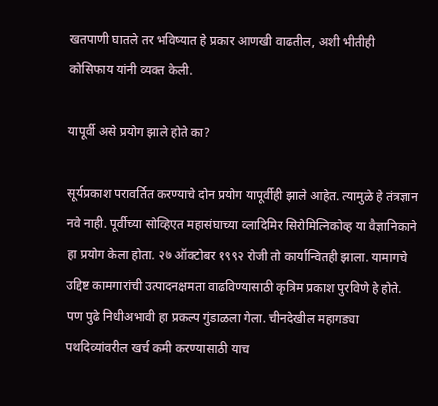खतपाणी घातले तर भविष्यात हे प्रकार आणखी वाढतील, अशी भीतीही कोसिफाय यांनी व्यक्त केली.

यापूर्वी असे प्रयोग झाले होते का?

सूर्यप्रकाश परावर्तित करण्याचे दोन प्रयोग यापूर्वीही झाले आहेत. त्यामुळे हे तंत्रज्ञान नवे नाही. पूर्वीच्या सोव्हिएत महासंघाच्या व्लादिमिर सिरोमित्निकोव्ह या वैज्ञानिकाने हा प्रयोग केला होता. २७ ऑक्टोबर १९९२ रोजी तो कार्यान्वितही झाला. यामागचे उद्दिष्ट कामगारांची उत्पादनक्षमता वाढविण्यासाठी कृत्रिम प्रकाश पुरविणे हे होते. पण पुढे निधीअभावी हा प्रकल्प गुंडाळला गेला. चीनदेखील महागड्या पथदिव्यांवरील खर्च कमी करण्यासाठी याच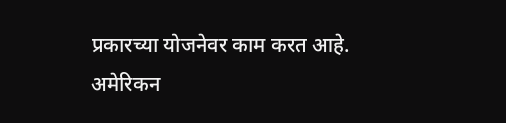प्रकारच्या योजनेवर काम करत आहे. अमेरिकन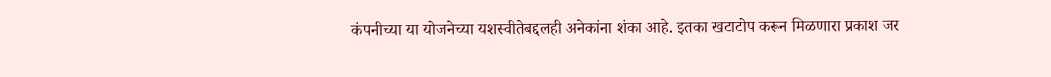कंपनीच्या या योजनेच्या यशस्वीतेबद्दलही अनेकांना शंका आहे. इतका खटाटोप करून मिळणारा प्रकाश जर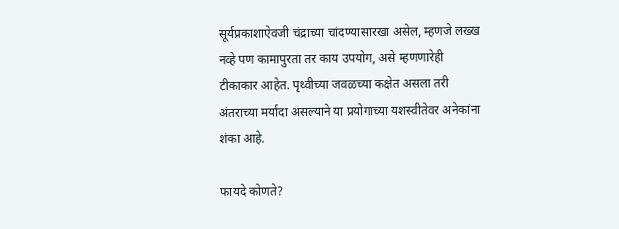सूर्यप्रकाशाऐवजी चंद्राच्या चांदण्यासारखा असेल, म्हणजे लख्ख नव्हे पण कामापुरता तर काय उपयोग, असे म्हणणारेही टीकाकार आहेत. पृथ्वीच्या जवळच्या कक्षेत असला तरी अंतराच्या मर्यादा असल्याने या प्रयोगाच्या यशस्वीतेवर अनेकांना शंका आहे.

फायदे कोणते?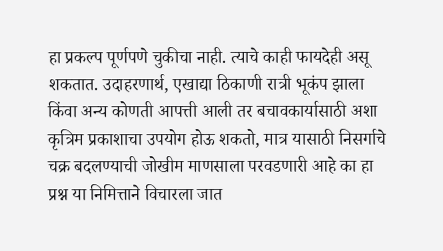हा प्रकल्प पूर्णपणे चुकीचा नाही. त्याचे काही फायदेही असू शकतात. उदाहरणार्थ, एखाद्या ठिकाणी रात्री भूकंप झाला किंवा अन्य कोणती आपत्ती आली तर बचावकार्यासाठी अशा कृत्रिम प्रकाशाचा उपयोग होऊ शकतो, मात्र यासाठी निसर्गाचे चक्र बदलण्याची जोखीम माणसाला परवडणारी आहे का हा प्रश्न या निमित्ताने विचारला जात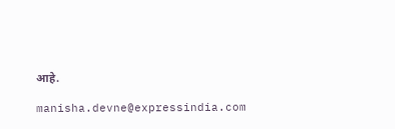आहे.

manisha.devne@expressindia.com